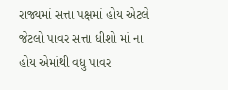રાજ્યમાં સત્તા પક્ષમાં હોય એટલે જેટલો પાવર સત્તા ધીશો માં ના હોય એમાંથી વધુ પાવર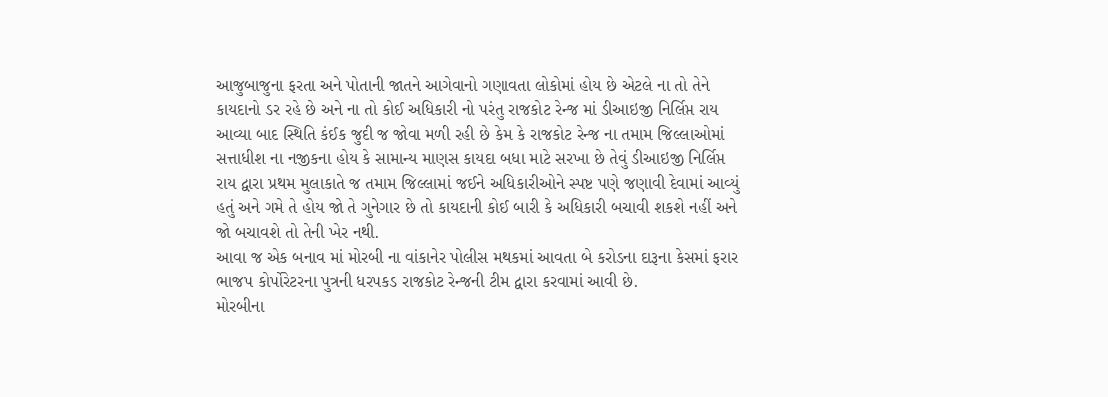આજુબાજુના ફરતા અને પોતાની જાતને આગેવાનો ગણાવતા લોકોમાં હોય છે એટલે ના તો તેને કાયદાનો ડર રહે છે અને ના તો કોઈ અધિકારી નો પરંતુ રાજકોટ રેન્જ માં ડીઆઇજી નિર્લિપ્ત રાય આવ્યા બાદ સ્થિતિ કંઈક જુદી જ જોવા મળી રહી છે કેમ કે રાજકોટ રેન્જ ના તમામ જિલ્લાઓમાં સત્તાધીશ ના નજીકના હોય કે સામાન્ય માણસ કાયદા બધા માટે સરખા છે તેવું ડીઆઇજી નિર્લિપ્ત રાય દ્વારા પ્રથમ મુલાકાતે જ તમામ જિલ્લામાં જઈને અધિકારીઓને સ્પષ્ટ પણે જણાવી દેવામાં આવ્યું હતું અને ગમે તે હોય જો તે ગુનેગાર છે તો કાયદાની કોઈ બારી કે અધિકારી બચાવી શકશે નહીં અને જો બચાવશે તો તેની ખેર નથી.
આવા જ એક બનાવ માં મોરબી ના વાંકાનેર પોલીસ મથકમાં આવતા બે કરોડના દારૂના કેસમાં ફરાર ભાજપ કોર્પોરેટરના પુત્રની ધરપકડ રાજકોટ રેન્જની ટીમ દ્વારા કરવામાં આવી છે.
મોરબીના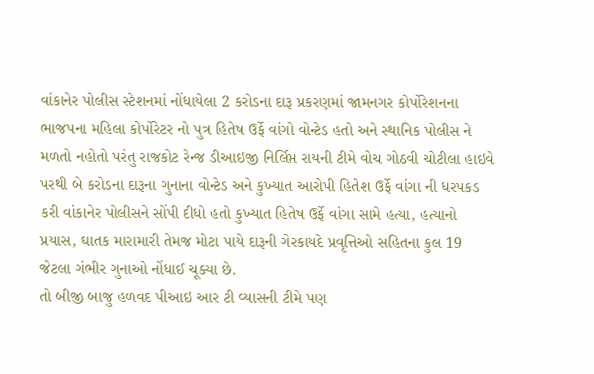વાંકાનેર પોલીસ સ્ટેશનમાં નોંધાયેલા 2 કરોડના દારૂ પ્રકરણમાં જામનગર કોર્પોરેશનના ભાજપના મહિલા કોર્પોરેટર નો પુત્ર હિતેષ ઉર્ફે વાંગો વોન્ટેડ હતો અને સ્થાનિક પોલીસ ને મળતો નહોતો પરંતુ રાજકોટ રેન્જ ડીઆઇજી નિર્લિપ્ત રાયની ટીમે વોચ ગોઠવી ચોટીલા હાઇવે પરથી બે કરોડના દારૂના ગુનાના વોન્ટેડ અને કુખ્યાત આરોપી હિતેશ ઉર્ફે વાંગા ની ધરપકડ કરી વાંકાનેર પોલીસને સોંપી દીધો હતો કુખ્યાત હિતેષ ઉર્ફે વાંગા સામે હત્યા, હત્યાનો પ્રયાસ, ઘાતક મારામારી તેમજ મોટા પાયે દારૂની ગેરકાયદે પ્રવૃત્તિઓ સહિતના કુલ 19 જેટલા ગંભીર ગુનાઓ નોંધાઈ ચૂક્યા છે.
તો બીજી બાજુ હળવદ પીઆઇ આર ટી વ્યાસની ટીમે પણ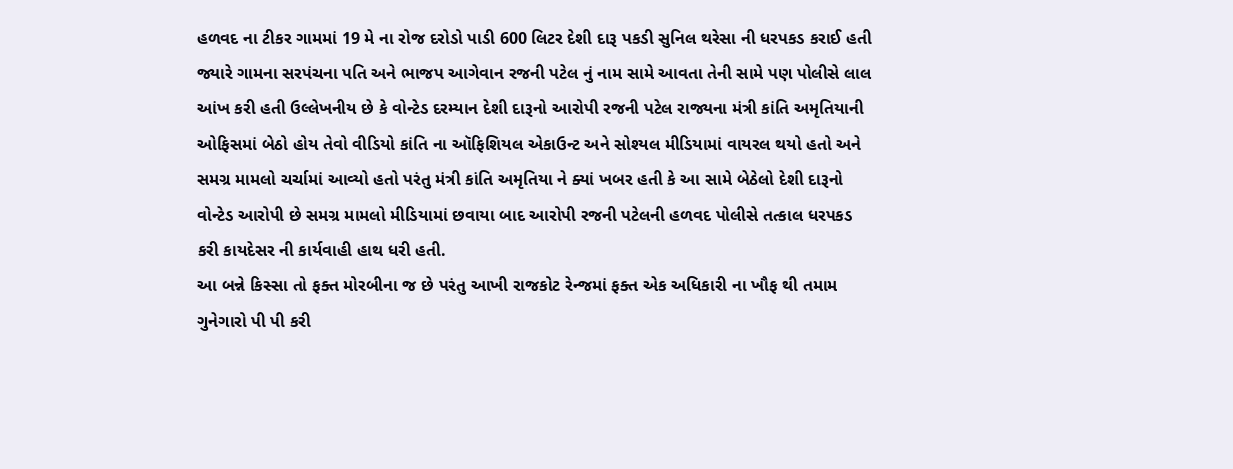હળવદ ના ટીકર ગામમાં 19 મે ના રોજ દરોડો પાડી 600 લિટર દેશી દારૂ પકડી સુનિલ થરેસા ની ધરપકડ કરાઈ હતી જ્યારે ગામના સરપંચના પતિ અને ભાજપ આગેવાન રજની પટેલ નું નામ સામે આવતા તેની સામે પણ પોલીસે લાલ આંખ કરી હતી ઉલ્લેખનીય છે કે વોન્ટેડ દરમ્યાન દેશી દારૂનો આરોપી રજની પટેલ રાજ્યના મંત્રી કાંતિ અમૃતિયાની ઓફિસમાં બેઠો હોય તેવો વીડિયો કાંતિ ના ઑફિશિયલ એકાઉન્ટ અને સોશ્યલ મીડિયામાં વાયરલ થયો હતો અને સમગ્ર મામલો ચર્ચામાં આવ્યો હતો પરંતુ મંત્રી કાંતિ અમૃતિયા ને ક્યાં ખબર હતી કે આ સામે બેઠેલો દેશી દારૂનો વોન્ટેડ આરોપી છે સમગ્ર મામલો મીડિયામાં છવાયા બાદ આરોપી રજની પટેલની હળવદ પોલીસે તત્કાલ ધરપકડ કરી કાયદેસર ની કાર્યવાહી હાથ ધરી હતી.
આ બન્ને કિસ્સા તો ફક્ત મોરબીના જ છે પરંતુ આખી રાજકોટ રેન્જમાં ફક્ત એક અધિકારી ના ખૌફ થી તમામ ગુનેગારો પી પી કરી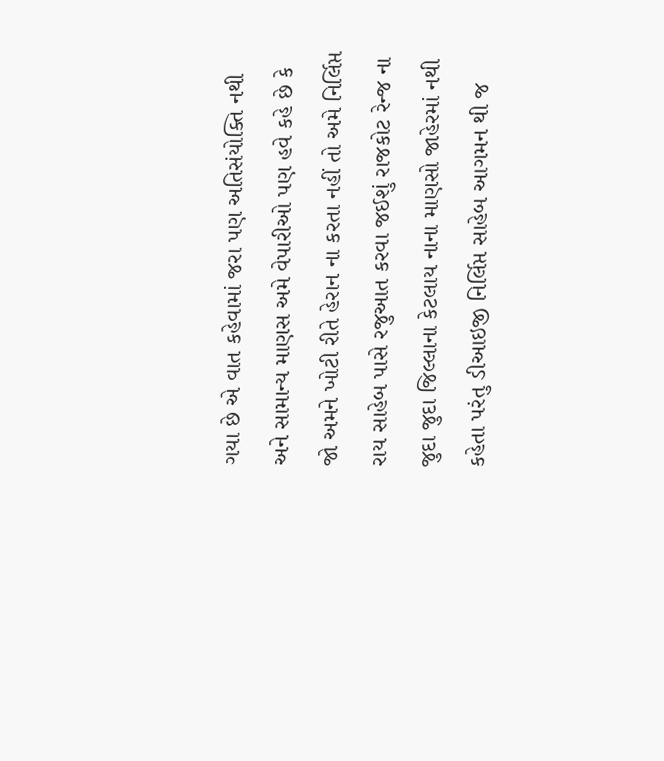ગયા છે એ વાત કહેવામાં જરા પણ અતિસંયોક્તિ નથી અને સામાન્ય માણસ અમે વેપારીઓ પણ હવે કહે છે કે જો અમને ખોટી રીતે હેરાન ના કરતા નહીં તો અમે નિર્લિપ્ત રાય સાહેબ પાસે રજુઆત કરવા જઈશું રાજકોટ રેન્જ ના જુદા જુદા જિલ્લાના કેટલાય નાના માણસો જાહેરમાં નથી કહેતા પરંતુ ડીઆઇજી નિર્લિપ્ત સાહેબ આગમન થી જ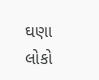ઘણા લોકો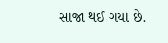સાજા થઈ ગયા છે.